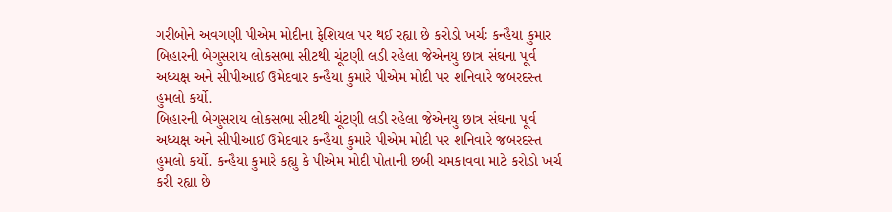ગરીબોને અવગણી પીએમ મોદીના ફેશિયલ પર થઈ રહ્યા છે કરોડો ખર્ચઃ કન્હૈયા કુમાર
બિહારની બેગુસરાય લોકસભા સીટથી ચૂંટણી લડી રહેલા જેએનયુ છાત્ર સંઘના પૂર્વ અધ્યક્ષ અને સીપીઆઈ ઉમેદવાર કન્હૈયા કુમારે પીએમ મોદી પર શનિવારે જબરદસ્ત હુમલો કર્યો.
બિહારની બેગુસરાય લોકસભા સીટથી ચૂંટણી લડી રહેલા જેએનયુ છાત્ર સંઘના પૂર્વ અધ્યક્ષ અને સીપીઆઈ ઉમેદવાર કન્હૈયા કુમારે પીએમ મોદી પર શનિવારે જબરદસ્ત હુમલો કર્યો. કન્હૈયા કુમારે કહ્યુ કે પીએમ મોદી પોતાની છબી ચમકાવવા માટે કરોડો ખર્ચ કરી રહ્યા છે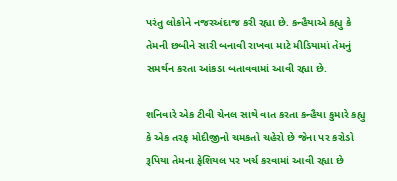પરંતુ લોકોને નજરઅંદાજ કરી રહ્યા છે. કન્હૈયાએ કહ્યુ કે તેમની છબીને સારી બનાવી રાખવા માટે મીડિયામાં તેમનું સમર્થન કરતા આંકડા બતાવવામાં આવી રહ્યા છે.

શનિવારે એક ટીવી ચેનલ સાથે વાત કરતા કન્હૈયા કુમારે કહ્યુ કે એક તરફ મોદીજીનો ચમકતો ચહેરો છે જેના પર કરોડો રૂપિયા તેમના ફેશિયલ પર ખર્ચ કરવામાં આવી રહ્યા છે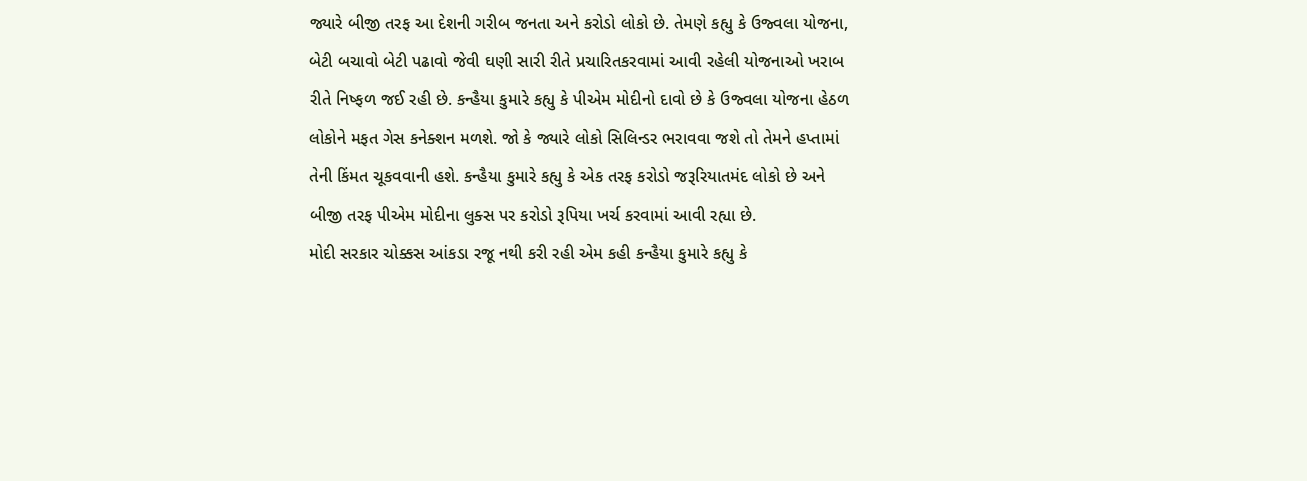જ્યારે બીજી તરફ આ દેશની ગરીબ જનતા અને કરોડો લોકો છે. તેમણે કહ્યુ કે ઉજ્વલા યોજના, બેટી બચાવો બેટી પઢાવો જેવી ઘણી સારી રીતે પ્રચારિતકરવામાં આવી રહેલી યોજનાઓ ખરાબ રીતે નિષ્ફળ જઈ રહી છે. કન્હૈયા કુમારે કહ્યુ કે પીએમ મોદીનો દાવો છે કે ઉજ્વલા યોજના હેઠળ લોકોને મફત ગેસ કનેક્શન મળશે. જો કે જ્યારે લોકો સિલિન્ડર ભરાવવા જશે તો તેમને હપ્તામાં તેની કિંમત ચૂકવવાની હશે. કન્હૈયા કુમારે કહ્યુ કે એક તરફ કરોડો જરૂરિયાતમંદ લોકો છે અને બીજી તરફ પીએમ મોદીના લુક્સ પર કરોડો રૂપિયા ખર્ચ કરવામાં આવી રહ્યા છે.
મોદી સરકાર ચોક્કસ આંકડા રજૂ નથી કરી રહી એમ કહી કન્હૈયા કુમારે કહ્યુ કે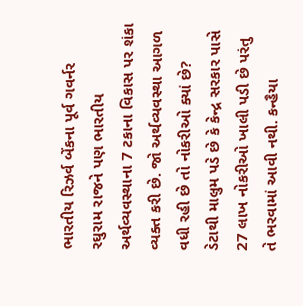ભારતીય રિઝર્વ બેંકના પૂર્વ ગવર્નર રઘુરામ રાજને પણ ભારતીય અર્થવ્યવસ્થાના 7 ટકાના વિકાસ પર શંકા વ્યક્ત કરી છે. જો અર્થવ્યવસ્થા આગળ વધી રહી છે તો નોકરીઓ ક્યાં છે? ડેટાથી માલુમ પડે છે કે કેન્દ્ર સરકાર પાસે 27 લાખ નોકરીઓ ખાલી પડી છે પરંતુ તે ભરવામાં આવી નથી. કન્હૈયા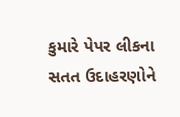કુમારે પેપર લીકના સતત ઉદાહરણોને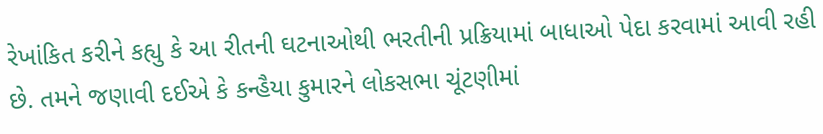રેખાંકિત કરીને કહ્યુ કે આ રીતની ઘટનાઓથી ભરતીની પ્રક્રિયામાં બાધાઓ પેદા કરવામાં આવી રહી છે. તમને જણાવી દઈએ કે કન્હૈયા કુમારને લોકસભા ચૂંટણીમાં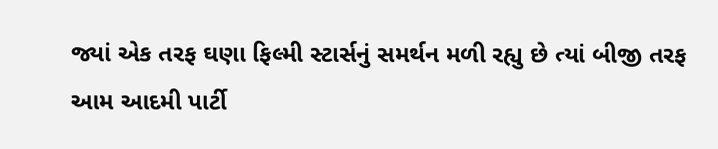જ્યાં એક તરફ ઘણા ફિલ્મી સ્ટાર્સનું સમર્થન મળી રહ્યુ છે ત્યાં બીજી તરફ આમ આદમી પાર્ટી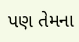પણ તેમના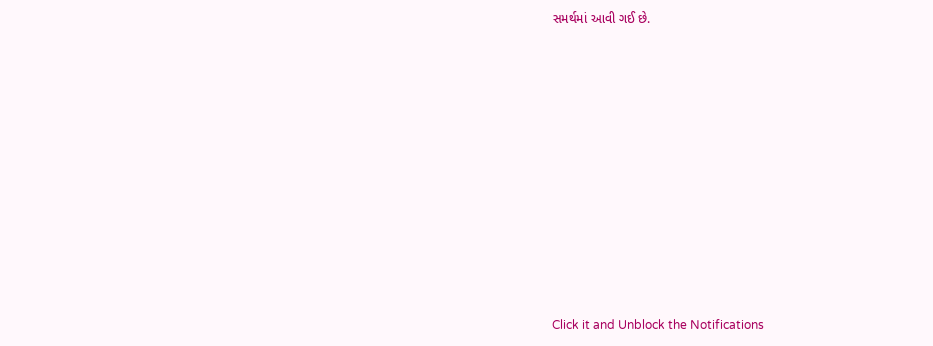સમર્થમાં આવી ગઈ છે.












Click it and Unblock the Notifications